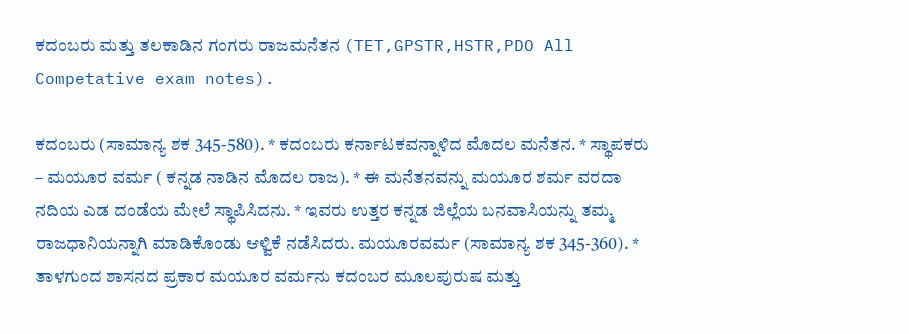ಕದಂಬರು ಮತ್ತು ತಲಕಾಡಿನ ಗಂಗರು ರಾಜಮನೆತನ (TET,GPSTR,HSTR,PDO All Competative exam notes).

ಕದಂಬರು (ಸಾಮಾನ್ಯ ಶಕ 345-580). * ಕದಂಬರು ಕರ್ನಾಟಕವನ್ನಾಳಿದ ಮೊದಲ ಮನೆತನ. * ಸ್ಥಾಪಕರು – ಮಯೂರ ವರ್ಮ ( ಕನ್ನಡ ನಾಡಿನ ಮೊದಲ ರಾಜ). * ಈ ಮನೆತನವನ್ನು ಮಯೂರ ಶರ್ಮ ವರದಾ ನದಿಯ ಎಡ ದಂಡೆಯ ಮೇಲೆ ಸ್ಥಾಪಿಸಿದನು. * ಇವರು ಉತ್ತರ ಕನ್ನಡ ಜಿಲ್ಲೆಯ ಬನವಾಸಿಯನ್ನು ತಮ್ಮ ರಾಜಧಾನಿಯನ್ನಾಗಿ ಮಾಡಿಕೊಂಡು ಆಳ್ವಿಕೆ ನಡೆಸಿದರು. ಮಯೂರವರ್ಮ (ಸಾಮಾನ್ಯ ಶಕ 345-360). * ತಾಳಗುಂದ ಶಾಸನದ ಪ್ರಕಾರ ಮಯೂರ ವರ್ಮನು ಕದಂಬರ ಮೂಲಪುರುಷ ಮತ್ತು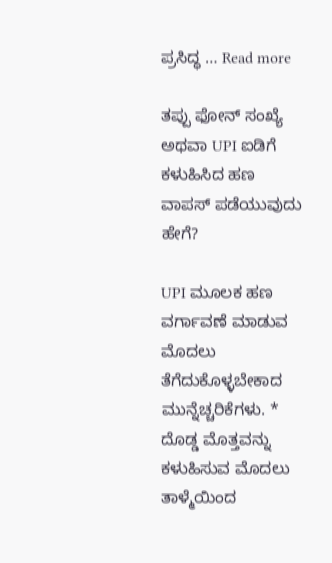ಪ್ರಸಿದ್ಧ … Read more

ತಪ್ಪು ಫೋನ್ ಸಂಖ್ಯೆ ಅಥವಾ UPI ಐಡಿಗೆ ಕಳುಹಿಸಿದ ಹಣ ವಾಪಸ್ ಪಡೆಯುವುದು ಹೇಗೆ?

UPI ಮೂಲಕ ಹಣ ವರ್ಗಾವಣೆ ಮಾಡುವ ಮೊದಲು ತೆಗೆದುಕೊಳ್ಳಬೇಕಾದ ಮುನ್ನೆಚ್ಚರಿಕೆಗಳು. * ದೊಡ್ಡ ಮೊತ್ತವನ್ನು ಕಳುಹಿಸುವ ಮೊದಲು ತಾಳ್ಮೆಯಿಂದ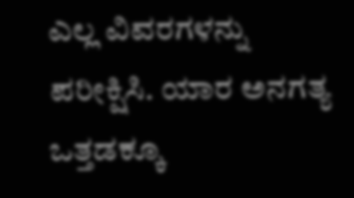ಎಲ್ಲ ವಿವರಗಳನ್ನು ಪರೀಕ್ಷಿಸಿ. ಯಾರ ಅನಗತ್ಯ ಒತ್ತಡಕ್ಕೂ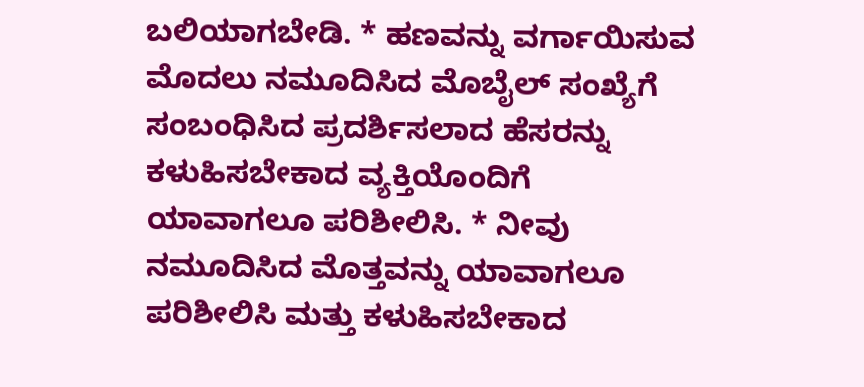ಬಲಿಯಾಗಬೇಡಿ. * ಹಣವನ್ನು ವರ್ಗಾಯಿಸುವ ಮೊದಲು ನಮೂದಿಸಿದ ಮೊಬೈಲ್ ಸಂಖ್ಯೆಗೆ ಸಂಬಂಧಿಸಿದ ಪ್ರದರ್ಶಿಸಲಾದ ಹೆಸರನ್ನು ಕಳುಹಿಸಬೇಕಾದ ವ್ಯಕ್ತಿಯೊಂದಿಗೆ ಯಾವಾಗಲೂ ಪರಿಶೀಲಿಸಿ. * ನೀವು ನಮೂದಿಸಿದ ಮೊತ್ತವನ್ನು ಯಾವಾಗಲೂ ಪರಿಶೀಲಿಸಿ ಮತ್ತು ಕಳುಹಿಸಬೇಕಾದ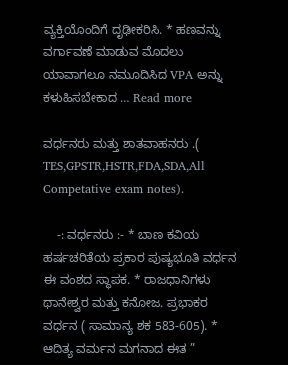ವ್ಯಕ್ತಿಯೊಂದಿಗೆ ದೃಢೀಕರಿಸಿ. * ಹಣವನ್ನು ವರ್ಗಾವಣೆ ಮಾಡುವ ಮೊದಲು ಯಾವಾಗಲೂ ನಮೂದಿಸಿದ VPA ಅನ್ನು ಕಳುಹಿಸಬೇಕಾದ … Read more

ವರ್ಧನರು ಮತ್ತು ಶಾತವಾಹನರು .( TES,GPSTR,HSTR,FDA,SDA,All Competative exam notes).

    -: ವರ್ಧನರು :- * ಬಾಣ ಕವಿಯ ಹರ್ಷಚರಿತೆಯ ಪ್ರಕಾರ ಪುಷ್ಯಭೂತಿ ವರ್ಧನ ಈ ವಂಶದ ಸ್ಥಾಪಕ. * ರಾಜಧಾನಿಗಳು ಥಾನೇಶ್ವರ ಮತ್ತು ಕನೋಜ. ಪ್ರಭಾಕರ ವರ್ಧನ ( ಸಾಮಾನ್ಯ ಶಕ 583-605). * ಆದಿತ್ಯ ವರ್ಮನ ಮಗನಾದ ಈತ ”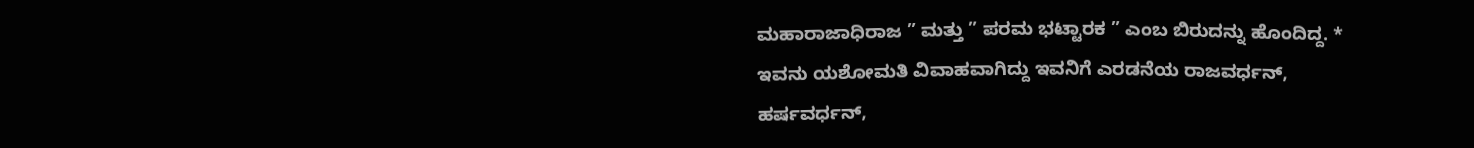ಮಹಾರಾಜಾಧಿರಾಜ ” ಮತ್ತು ” ಪರಮ ಭಟ್ಟಾರಕ ” ಎಂಬ ಬಿರುದನ್ನು ಹೊಂದಿದ್ದ. * ಇವನು ಯಶೋಮತಿ ವಿವಾಹವಾಗಿದ್ದು ಇವನಿಗೆ ಎರಡನೆಯ ರಾಜವರ್ಧನ್, ಹರ್ಷವರ್ಧನ್,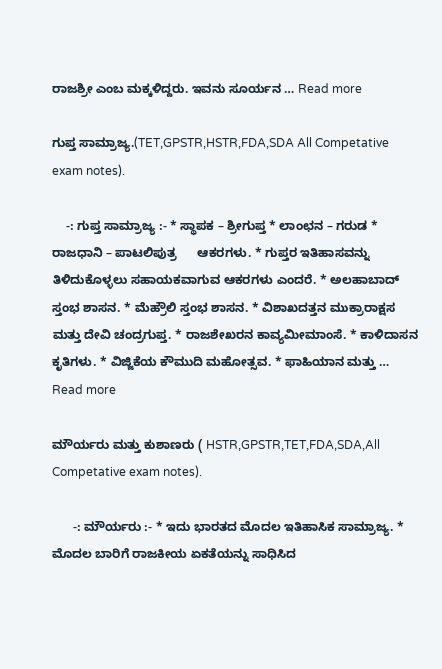ರಾಜಶ್ರೀ ಎಂಬ ಮಕ್ಕಳಿದ್ದರು. ಇವನು ಸೂರ್ಯನ … Read more

ಗುಪ್ತ ಸಾಮ್ರಾಜ್ಯ.(TET,GPSTR,HSTR,FDA,SDA All Competative exam notes).

    -: ಗುಪ್ತ ಸಾಮ್ರಾಜ್ಯ :- * ಸ್ಥಾಪಕ – ಶ್ರೀಗುಪ್ತ * ಲಾಂಛನ – ಗರುಡ * ರಾಜಧಾನಿ – ಪಾಟಲಿಪುತ್ರ      ಆಕರಗಳು. * ಗುಪ್ತರ ಇತಿಹಾಸವನ್ನು ತಿಳಿದುಕೊಳ್ಳಲು ಸಹಾಯಕವಾಗುವ ಆಕರಗಳು ಎಂದರೆ. * ಅಲಹಾಬಾದ್ ಸ್ತಂಭ ಶಾಸನ. * ಮೆಹ್ರೌಲಿ ಸ್ತಂಭ ಶಾಸನ. * ವಿಶಾಖದತ್ತನ ಮುಕ್ರಾರಾಕ್ಷಸ ಮತ್ತು ದೇವಿ ಚಂದ್ರಗುಪ್ತ. * ರಾಜಶೇಖರನ ಕಾವ್ಯಮೀಮಾಂಸೆ. * ಕಾಳಿದಾಸನ ಕೃತಿಗಳು. * ವಿಜ್ಜಿಕೆಯ ಕೌಮುದಿ ಮಹೋತ್ಸವ. * ಫಾಹಿಯಾನ ಮತ್ತು … Read more

ಮೌರ್ಯರು ಮತ್ತು ಕುಶಾಣರು ( HSTR,GPSTR,TET,FDA,SDA,All Competative exam notes).

      -: ಮೌರ್ಯರು :- * ಇದು ಭಾರತದ ಮೊದಲ ಇತಿಹಾಸಿಕ ಸಾಮ್ರಾಜ್ಯ. * ಮೊದಲ ಬಾರಿಗೆ ರಾಜಕೀಯ ಏಕತೆಯನ್ನು ಸಾಧಿಸಿದ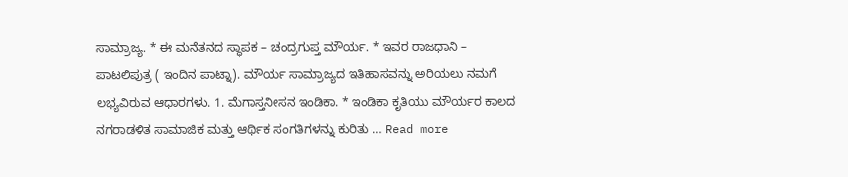ಸಾಮ್ರಾಜ್ಯ. * ಈ ಮನೆತನದ ಸ್ಥಾಪಕ – ಚಂದ್ರಗುಪ್ತ ಮೌರ್ಯ. * ಇವರ ರಾಜಧಾನಿ – ಪಾಟಲಿಪುತ್ರ ( ಇಂದಿನ ಪಾಟ್ನಾ). ಮೌರ್ಯ ಸಾಮ್ರಾಜ್ಯದ ಇತಿಹಾಸವನ್ನು ಅರಿಯಲು ನಮಗೆ ಲಭ್ಯವಿರುವ ಆಧಾರಗಳು. 1. ಮೆಗಾಸ್ತನೀಸನ ಇಂಡಿಕಾ. * ಇಂಡಿಕಾ ಕೃತಿಯು ಮೌರ್ಯರ ಕಾಲದ ನಗರಾಡಳಿತ ಸಾಮಾಜಿಕ ಮತ್ತು ಆರ್ಥಿಕ ಸಂಗತಿಗಳನ್ನು ಕುರಿತು … Read more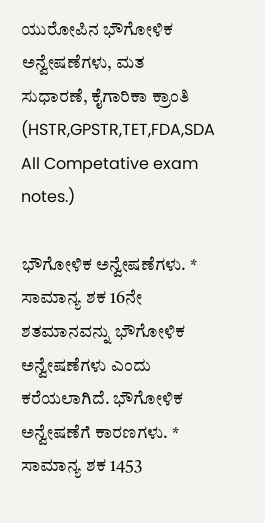ಯುರೋಪಿನ ಭೌಗೋಳಿಕ ಅನ್ವೇಷಣೆಗಳು, ಮತ ಸುಧಾರಣೆ, ಕೈಗಾರಿಕಾ ಕ್ರಾಂತಿ (HSTR,GPSTR,TET,FDA,SDA All Competative exam notes.)

ಭೌಗೋಳಿಕ ಅನ್ವೇಷಣೆಗಳು. * ಸಾಮಾನ್ಯ ಶಕ 16ನೇ ಶತಮಾನವನ್ನು ಭೌಗೋಳಿಕ ಅನ್ವೇಷಣೆಗಳು ಎಂದು ಕರೆಯಲಾಗಿದೆ. ಭೌಗೋಳಿಕ ಅನ್ವೇಷಣೆಗೆ ಕಾರಣಗಳು. * ಸಾಮಾನ್ಯ ಶಕ 1453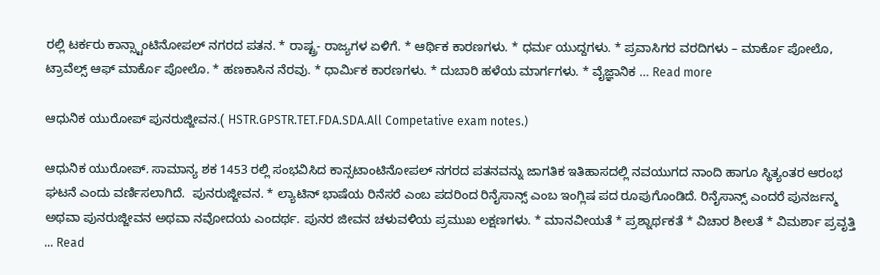ರಲ್ಲಿ ಟರ್ಕರು ಕಾನ್ಸ್ಟಾಂಟಿನೋಪಲ್ ನಗರದ ಪತನ. * ರಾಷ್ಟ್ರ- ರಾಜ್ಯಗಳ ಏಳಿಗೆ. * ಆರ್ಥಿಕ ಕಾರಣಗಳು. * ಧರ್ಮ ಯುದ್ದಗಳು. * ಪ್ರವಾಸಿಗರ ವರದಿಗಳು – ಮಾರ್ಕೊ ಪೋಲೊ, ಟ್ರಾವೆಲ್ಸ್ ಆಫ್ ಮಾರ್ಕೊ ಪೋಲೊ. * ಹಣಕಾಸಿನ ನೆರವು. * ಧಾರ್ಮಿಕ ಕಾರಣಗಳು. * ದುಬಾರಿ ಹಳೆಯ ಮಾರ್ಗಗಳು. * ವೈಜ್ಞಾನಿಕ … Read more

ಆಧುನಿಕ ಯುರೋಪ್ ಪುನರುಜ್ಜೀವನ.( HSTR.GPSTR.TET.FDA.SDA.All Competative exam notes.)

ಆಧುನಿಕ ಯುರೋಪ್. ಸಾಮಾನ್ಯ ಶಕ 1453 ರಲ್ಲಿ ಸಂಭವಿಸಿದ ಕಾನ್ಸಟಾಂಟಿನೋಪಲ್ ನಗರದ ಪತನವನ್ನು ಜಾಗತಿಕ ಇತಿಹಾಸದಲ್ಲಿ ನವಯುಗದ ನಾಂದಿ ಹಾಗೂ ಸ್ಥಿತ್ಯಂತರ ಆರಂಭ ಘಟನೆ ಎಂದು ವರ್ಣಿಸಲಾಗಿದೆ.  ಪುನರುಜ್ಜೀವನ. * ಲ್ಯಾಟಿನ್ ಭಾಷೆಯ ರಿನೆಸರೆ ಎಂಬ ಪದರಿಂದ ರಿನೈಸಾನ್ಸ್ ಎಂಬ ಇಂಗ್ಲಿಷ ಪದ ರೂಪುಗೊಂಡಿದೆ. ರಿನೈಸಾನ್ಸ್ ಎಂದರೆ ಪುನರ್ಜನ್ಮ ಅಥವಾ ಪುನರುಜ್ಜೀವನ ಅಥವಾ ನವೋದಯ ಎಂದರ್ಥ. ಪುನರ ಜೀವನ ಚಳುವಳಿಯ ಪ್ರಮುಖ ಲಕ್ಷಣಗಳು. * ಮಾನವೀಯತೆ * ಪ್ರಶ್ನಾರ್ಥಕತೆ * ವಿಚಾರ ಶೀಲತೆ * ವಿಮರ್ಶಾ ಪ್ರವೃತ್ತಿ … Read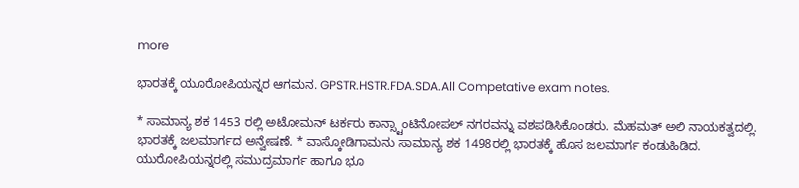more

ಭಾರತಕ್ಕೆ ಯೂರೋಪಿಯನ್ನರ ಆಗಮನ. GPSTR.HSTR.FDA.SDA.All Competative exam notes.

* ಸಾಮಾನ್ಯ ಶಕ 1453 ರಲ್ಲಿ ಅಟೋಮನ್ ಟರ್ಕರು ಕಾನ್ಸ್ಟಾಂಟಿನೋಪಲ್ ನಗರವನ್ನು ವಶಪಡಿಸಿಕೊಂಡರು. ಮೆಹಮತ್ ಅಲಿ ನಾಯಕತ್ವದಲ್ಲಿ. ಭಾರತಕ್ಕೆ ಜಲಮಾರ್ಗದ ಅನ್ವೇಷಣೆ. * ವಾಸ್ಕೋಡಿಗಾಮನು ಸಾಮಾನ್ಯ ಶಕ 1498ರಲ್ಲಿ ಭಾರತಕ್ಕೆ ಹೊಸ ಜಲಮಾರ್ಗ ಕಂಡುಹಿಡಿದ. ಯುರೋಪಿಯನ್ನರಲ್ಲಿ ಸಮುದ್ರಮಾರ್ಗ ಹಾಗೂ ಭೂ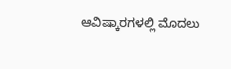ಆವಿಷ್ಕಾರಗಳಲ್ಲಿ ಮೊದಲು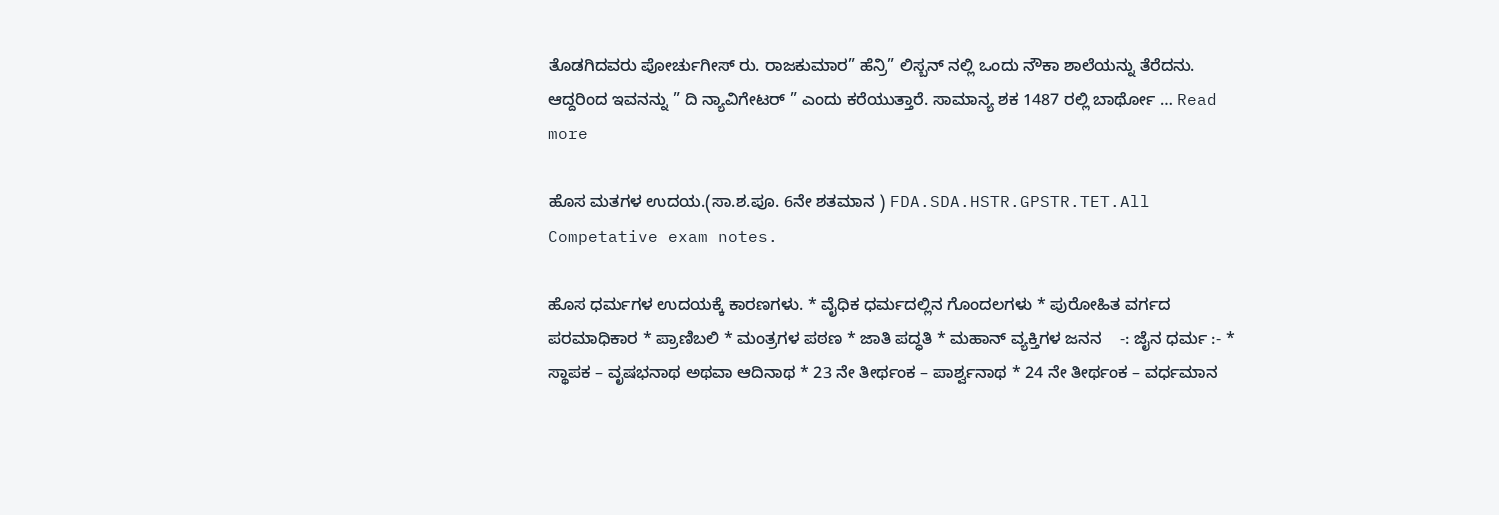ತೊಡಗಿದವರು ಪೋರ್ಚುಗೀಸ್ ರು. ರಾಜಕುಮಾರ” ಹೆನ್ರಿ” ಲಿಸ್ಬನ್ ನಲ್ಲಿ ಒಂದು ನೌಕಾ ಶಾಲೆಯನ್ನು ತೆರೆದನು. ಆದ್ದರಿಂದ ಇವನನ್ನು ” ದಿ ನ್ಯಾವಿಗೇಟರ್ ” ಎಂದು ಕರೆಯುತ್ತಾರೆ. ಸಾಮಾನ್ಯ ಶಕ 1487 ರಲ್ಲಿ ಬಾರ್ಥೋ … Read more

ಹೊಸ ಮತಗಳ ಉದಯ.(ಸಾ.ಶ.ಪೂ. 6ನೇ ಶತಮಾನ ) FDA.SDA.HSTR.GPSTR.TET.All Competative exam notes.

ಹೊಸ ಧರ್ಮಗಳ ಉದಯಕ್ಕೆ ಕಾರಣಗಳು. * ವೈಧಿಕ ಧರ್ಮದಲ್ಲಿನ ಗೊಂದಲಗಳು * ಪುರೋಹಿತ ವರ್ಗದ ಪರಮಾಧಿಕಾರ * ಪ್ರಾಣಿಬಲಿ * ಮಂತ್ರಗಳ ಪಠಣ * ಜಾತಿ ಪದ್ಧತಿ * ಮಹಾನ್ ವ್ಯಕ್ತಿಗಳ ಜನನ    -: ಜೈನ ಧರ್ಮ :- * ಸ್ಥಾಪಕ – ವೃಷಭನಾಥ ಅಥವಾ ಆದಿನಾಥ * 23 ನೇ ತೀರ್ಥಂಕ – ಪಾರ್ಶ್ವನಾಥ * 24 ನೇ ತೀರ್ಥಂಕ – ವರ್ಧಮಾನ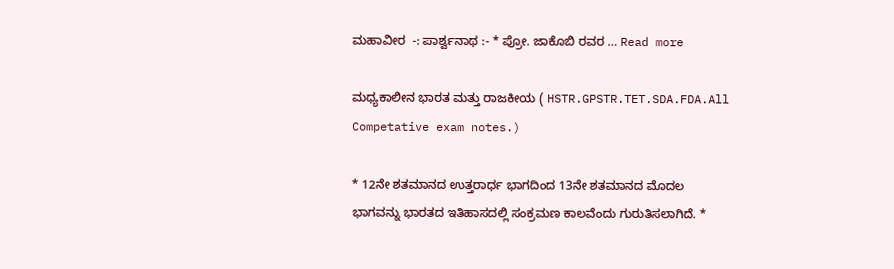ಮಹಾವೀರ  -: ಪಾರ್ಶ್ವನಾಥ :- * ಪ್ರೋ. ಜಾಕೊಬಿ ರವರ … Read more

ಮಧ್ಯಕಾಲೀನ ಭಾರತ ಮತ್ತು ರಾಜಕೀಯ ( HSTR.GPSTR.TET.SDA.FDA.All Competative exam notes.)

* 12ನೇ ಶತಮಾನದ ಉತ್ತರಾರ್ಧ ಭಾಗದಿಂದ 13ನೇ ಶತಮಾನದ ಮೊದಲ ಭಾಗವನ್ನು ಭಾರತದ ಇತಿಹಾಸದಲ್ಲಿ ಸಂಕ್ರಮಣ ಕಾಲವೆಂದು ಗುರುತಿಸಲಾಗಿದೆ. *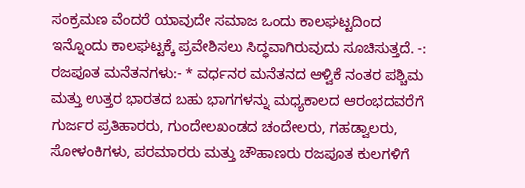ಸಂಕ್ರಮಣ ವೆಂದರೆ ಯಾವುದೇ ಸಮಾಜ ಒಂದು ಕಾಲಘಟ್ಟದಿಂದ ಇನ್ನೊಂದು ಕಾಲಘಟ್ಟಕ್ಕೆ ಪ್ರವೇಶಿಸಲು ಸಿದ್ಧವಾಗಿರುವುದು ಸೂಚಿಸುತ್ತದೆ. -: ರಜಪೂತ ಮನೆತನಗಳು:- * ವರ್ಧನರ ಮನೆತನದ ಆಳ್ವಿಕೆ ನಂತರ ಪಶ್ಚಿಮ ಮತ್ತು ಉತ್ತರ ಭಾರತದ ಬಹು ಭಾಗಗಳನ್ನು ಮಧ್ಯಕಾಲದ ಆರಂಭದವರೆಗೆ ಗುರ್ಜರ ಪ್ರತಿಹಾರರು, ಗುಂದೇಲಖಂಡದ ಚಂದೇಲರು, ಗಹಡ್ವಾಲರು, ಸೋಳಂಕಿಗಳು, ಪರಮಾರರು ಮತ್ತು ಚೌಹಾಣರು ರಜಪೂತ ಕುಲಗಳಿಗೆ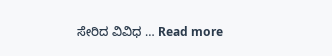ಸೇರಿದ ವಿವಿಧ … Read more